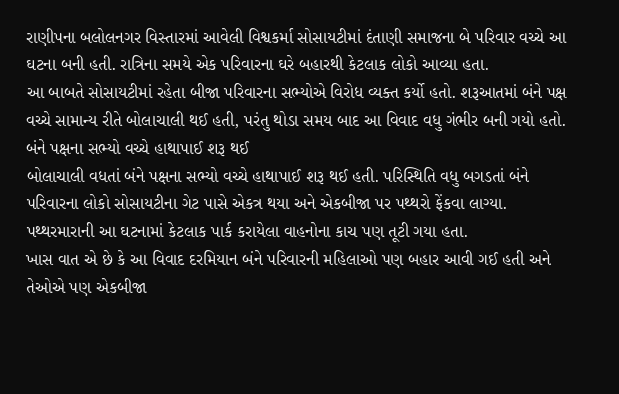રાણીપના બલોલનગર વિસ્તારમાં આવેલી વિશ્વકર્મા સોસાયટીમાં દંતાણી સમાજના બે પરિવાર વચ્ચે આ ઘટના બની હતી. રાત્રિના સમયે એક પરિવારના ઘરે બહારથી કેટલાક લોકો આવ્યા હતા.
આ બાબતે સોસાયટીમાં રહેતા બીજા પરિવારના સભ્યોએ વિરોધ વ્યક્ત કર્યો હતો. શરૂઆતમાં બંને પક્ષ વચ્ચે સામાન્ય રીતે બોલાચાલી થઈ હતી, પરંતુ થોડા સમય બાદ આ વિવાદ વધુ ગંભીર બની ગયો હતો.
બંને પક્ષના સભ્યો વચ્ચે હાથાપાઈ શરૂ થઈ
બોલાચાલી વધતાં બંને પક્ષના સભ્યો વચ્ચે હાથાપાઈ શરૂ થઈ હતી. પરિસ્થિતિ વધુ બગડતાં બંને પરિવારના લોકો સોસાયટીના ગેટ પાસે એકત્ર થયા અને એકબીજા પર પથ્થરો ફેંકવા લાગ્યા. પથ્થરમારાની આ ઘટનામાં કેટલાક પાર્ક કરાયેલા વાહનોના કાચ પણ તૂટી ગયા હતા.
ખાસ વાત એ છે કે આ વિવાદ દરમિયાન બંને પરિવારની મહિલાઓ પણ બહાર આવી ગઈ હતી અને તેઓએ પણ એકબીજા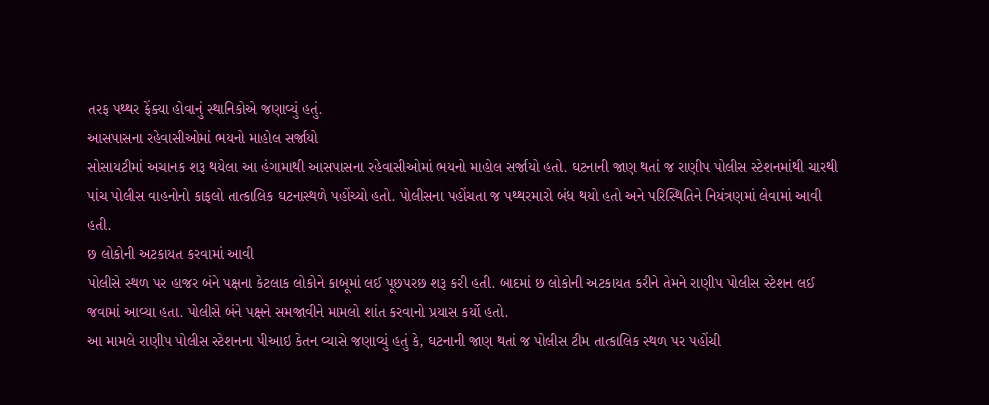તરફ પથ્થર ફેંક્યા હોવાનું સ્થાનિકોએ જણાવ્યું હતું.
આસપાસના રહેવાસીઓમાં ભયનો માહોલ સર્જાયો
સોસાયટીમાં અચાનક શરૂ થયેલા આ હંગામાથી આસપાસના રહેવાસીઓમાં ભયનો માહોલ સર્જાયો હતો. ઘટનાની જાણ થતાં જ રાણીપ પોલીસ સ્ટેશનમાંથી ચારથી પાંચ પોલીસ વાહનોનો કાફલો તાત્કાલિક ઘટનાસ્થળે પહોંચ્યો હતો. પોલીસના પહોંચતા જ પથ્થરમારો બંધ થયો હતો અને પરિસ્થિતિને નિયંત્રણમાં લેવામાં આવી હતી.
છ લોકોની અટકાયત કરવામાં આવી
પોલીસે સ્થળ પર હાજર બંને પક્ષના કેટલાક લોકોને કાબૂમાં લઈ પૂછપરછ શરૂ કરી હતી. બાદમાં છ લોકોની અટકાયત કરીને તેમને રાણીપ પોલીસ સ્ટેશન લઈ જવામાં આવ્યા હતા. પોલીસે બંને પક્ષને સમજાવીને મામલો શાંત કરવાનો પ્રયાસ કર્યો હતો.
આ મામલે રાણીપ પોલીસ સ્ટેશનના પીઆઇ કેતન વ્યાસે જણાવ્યું હતું કે, ઘટનાની જાણ થતાં જ પોલીસ ટીમ તાત્કાલિક સ્થળ પર પહોંચી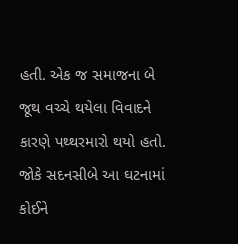હતી. એક જ સમાજના બે જૂથ વચ્ચે થયેલા વિવાદને કારણે પથ્થરમારો થયો હતો. જોકે સદનસીબે આ ઘટનામાં કોઈને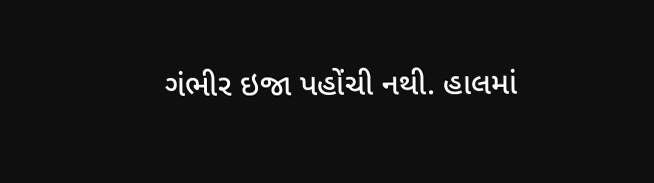ગંભીર ઇજા પહોંચી નથી. હાલમાં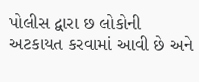પોલીસ દ્વારા છ લોકોની અટકાયત કરવામાં આવી છે અને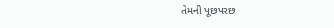તેમની પૂછપરછ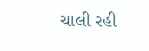ચાલી રહી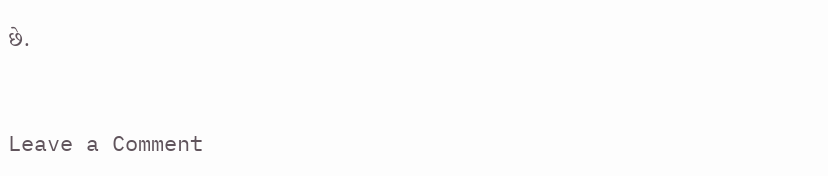છે.


Leave a Comment